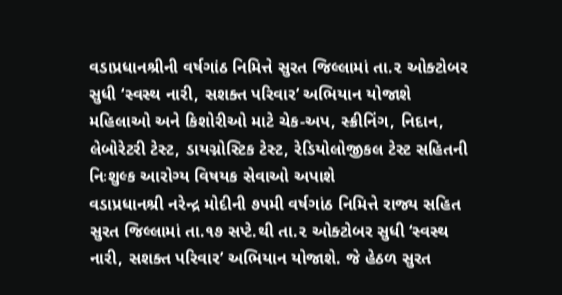વડાપ્રધાનશ્રીની વર્ષગાંઠ નિમિત્તે સુરત જિલ્લામાં તા.૨ ઓક્ટોબર સુધી ‘સ્વસ્થ નારી, સશક્ત પરિવાર’ અભિયાન યોજાશે
મહિલાઓ અને કિશોરીઓ માટે ચેક-અપ, સ્ક્રીનિંગ, નિદાન, લેબોરેટરી ટેસ્ટ, ડાયગ્નોસ્ટિક ટેસ્ટ, રેડિયોલોજીકલ ટેસ્ટ સહિતની નિઃશુલ્ક આરોગ્ય વિષયક સેવાઓ અપાશે
વડાપ્રધાનશ્રી નરેન્દ્ર મોદીની ૭૫મી વર્ષગાંઠ નિમિત્તે રાજ્ય સહિત સુરત જિલ્લામાં તા.૧૭ સપ્ટે.થી તા.૨ ઓક્ટોબર સુધી ‘સ્વસ્થ નારી, સશક્ત પરિવાર’ અભિયાન યોજાશે. જે હેઠળ સુરત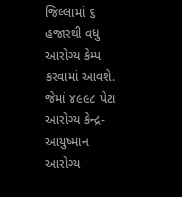જિલ્લામાં ૬ હજારથી વધુ આરોગ્ય કેમ્પ કરવામાં આવશે. જેમાં ૪૯૯૮ પેટા આરોગ્ય કેન્દ્ર-આયુષ્માન આરોગ્ય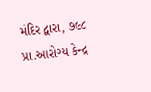મંદિર દ્વારા, ૭૯૮ પ્રા.આરોગ્ય કેન્દ્ર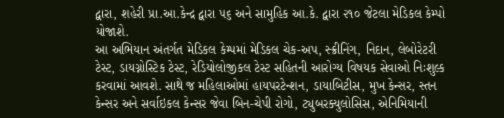દ્વારા, શહેરી પ્રા.આ.કેન્દ્ર દ્વારા ૫૬ અને સામુહિક આ.કે. દ્વારા ૨૧૦ જેટલા મેડિકલ કેમ્પો યોજાશે.
આ અભિયાન અંતર્ગત મેડિકલ કેમ્પમાં મેડિકલ ચેક-અપ, સ્ક્રીનિંગ, નિદાન, લેબોરેટરી ટેસ્ટ, ડાયગ્નોસ્ટિક ટેસ્ટ, રેડિયોલોજીકલ ટેસ્ટ સહિતની આરોગ્ય વિષયક સેવાઓ નિઃશુલ્ક કરવામાં આવશે. સાથે જ મહિલાઓમાં હાયપરટેન્શન, ડાયાબિટીસ, મુખ કેન્સર, સ્તન કેન્સર અને સર્વાઇકલ કેન્સર જેવા બિન-ચેપી રોગો, ટ્યુબરક્યુલોસિસ, એનિમિયાની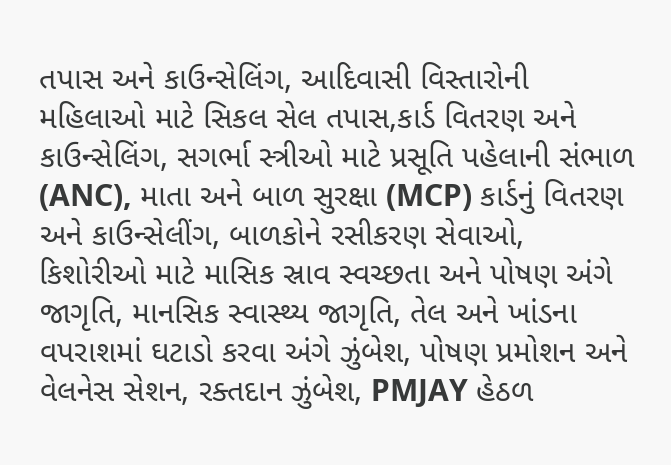તપાસ અને કાઉન્સેલિંગ, આદિવાસી વિસ્તારોની મહિલાઓ માટે સિકલ સેલ તપાસ,કાર્ડ વિતરણ અને કાઉન્સેલિંગ, સગર્ભા સ્ત્રીઓ માટે પ્રસૂતિ પહેલાની સંભાળ (ANC), માતા અને બાળ સુરક્ષા (MCP) કાર્ડનું વિતરણ અને કાઉન્સેલીંગ, બાળકોને રસીકરણ સેવાઓ, કિશોરીઓ માટે માસિક સ્રાવ સ્વચ્છતા અને પોષણ અંગે જાગૃતિ, માનસિક સ્વાસ્થ્ય જાગૃતિ, તેલ અને ખાંડના વપરાશમાં ઘટાડો કરવા અંગે ઝુંબેશ, પોષણ પ્રમોશન અને વેલનેસ સેશન, રક્તદાન ઝુંબેશ, PMJAY હેઠળ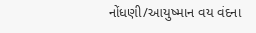નોંધણી/આયુષ્માન વય વંદના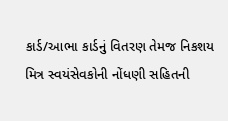કાર્ડ/આભા કાર્ડનું વિતરણ તેમજ નિકશય મિત્ર સ્વયંસેવકોની નોંધણી સહિતની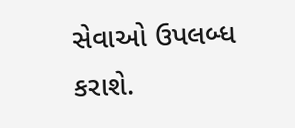સેવાઓ ઉપલબ્ધ કરાશે.